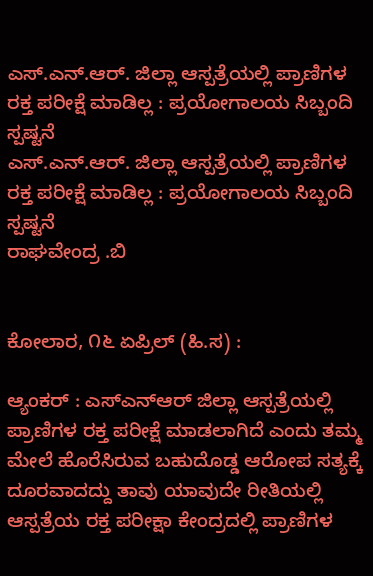ಎಸ್.ಎನ್.ಆರ್. ಜಿಲ್ಲಾ ಆಸ್ಪತ್ರೆಯಲ್ಲಿ ಪ್ರಾಣಿಗಳ ರಕ್ತ ಪರೀಕ್ಷೆ ಮಾಡಿಲ್ಲ : ಪ್ರಯೋಗಾಲಯ ಸಿಬ್ಬಂದಿ ಸ್ಪಷ್ಟನೆ
ಎಸ್.ಎನ್.ಆರ್. ಜಿಲ್ಲಾ ಆಸ್ಪತ್ರೆಯಲ್ಲಿ ಪ್ರಾಣಿಗಳ ರಕ್ತ ಪರೀಕ್ಷೆ ಮಾಡಿಲ್ಲ : ಪ್ರಯೋಗಾಲಯ ಸಿಬ್ಬಂದಿ ಸ್ಪಷ್ಟನೆ
ರಾಘವೇಂದ್ರ .ಬಿ


ಕೋಲಾರ, ೧೬ ಏಪ್ರಿಲ್ (ಹಿ.ಸ) :

ಆ್ಯಂಕರ್ : ಎಸ್ಎನ್ಆರ್ ಜಿಲ್ಲಾ ಆಸ್ಪತ್ರೆಯಲ್ಲಿ ಪ್ರಾಣಿಗಳ ರಕ್ತ ಪರೀಕ್ಷೆ ಮಾಡಲಾಗಿದೆ ಎಂದು ತಮ್ಮ ಮೇಲೆ ಹೊರೆಸಿರುವ ಬಹುದೊಡ್ಡ ಆರೋಪ ಸತ್ಯಕ್ಕೆ ದೂರವಾದದ್ದು ತಾವು ಯಾವುದೇ ರೀತಿಯಲ್ಲಿ ಆಸ್ಪತ್ರೆಯ ರಕ್ತ ಪರೀಕ್ಷಾ ಕೇಂದ್ರದಲ್ಲಿ ಪ್ರಾಣಿಗಳ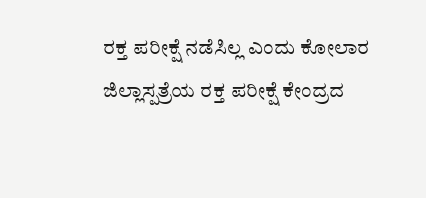ರಕ್ತ ಪರೀಕ್ಷೆ ನಡೆಸಿಲ್ಲ ಎಂದು ಕೋಲಾರ ಜಿಲ್ಲಾಸ್ಪತ್ರೆಯ ರಕ್ತ ಪರೀಕ್ಷೆ ಕೇಂದ್ರದ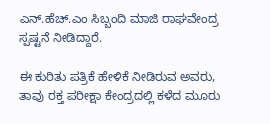ಎನ್.ಹೆಚ್.ಎಂ ಸಿಬ್ಬಂದಿ ಮಾಜಿ ರಾಘವೇಂದ್ರ ಸ್ಪಷ್ಟನೆ ನೀಡಿದ್ದಾರೆ.

ಈ ಕುರಿತು ಪತ್ರಿಕೆ ಹೇಳಿಕೆ ನೀಡಿರುವ ಅವರು, ತಾವು ರಕ್ತ ಪರೀಕ್ಷಾ ಕೇಂದ್ರದಲ್ಲಿ ಕಳೆದ ಮೂರು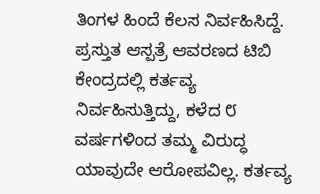ತಿಂಗಳ ಹಿಂದೆ ಕೆಲಸ ನಿರ್ವಹಿಸಿದ್ದೆ. ಪ್ರಸ್ತುತ ಆಸ್ಪತ್ರೆ ಆವರಣದ ಟಿಬಿ ಕೇಂದ್ರದಲ್ಲಿ ಕರ್ತವ್ಯ ನಿರ್ವಹಿಸುತ್ತಿದ್ದು, ಕಳೆದ ೮ ವರ್ಷಗಳಿಂದ ತಮ್ಮ ವಿರುದ್ಧ ಯಾವುದೇ ಆರೋಪವಿಲ್ಲ. ಕರ್ತವ್ಯ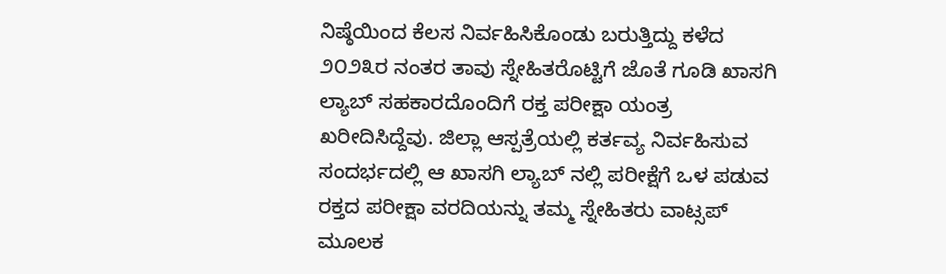ನಿಷ್ಠೆಯಿಂದ ಕೆಲಸ ನಿರ್ವಹಿಸಿಕೊಂಡು ಬರುತ್ತಿದ್ದು ಕಳೆದ ೨೦೨೩ರ ನಂತರ ತಾವು ಸ್ನೇಹಿತರೊಟ್ಟಿಗೆ ಜೊತೆ ಗೂಡಿ ಖಾಸಗಿ ಲ್ಯಾಬ್ ಸಹಕಾರದೊಂದಿಗೆ ರಕ್ತ ಪರೀಕ್ಷಾ ಯಂತ್ರ ಖರೀದಿಸಿದ್ದೆವು. ಜಿಲ್ಲಾ ಆಸ್ಪತ್ರೆಯಲ್ಲಿ ಕರ್ತವ್ಯ ನಿರ್ವಹಿಸುವ ಸಂದರ್ಭದಲ್ಲಿ ಆ ಖಾಸಗಿ ಲ್ಯಾಬ್ ನಲ್ಲಿ ಪರೀಕ್ಷೆಗೆ ಒಳ ಪಡುವ ರಕ್ತದ ಪರೀಕ್ಷಾ ವರದಿಯನ್ನು ತಮ್ಮ ಸ್ನೇಹಿತರು ವಾಟ್ಸಪ್ ಮೂಲಕ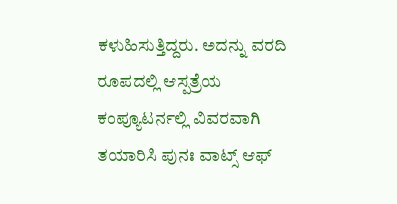ಕಳುಹಿಸುತ್ತಿದ್ದರು. ಅದನ್ನು ವರದಿ ರೂಪದಲ್ಲಿ ಆಸ್ಪತ್ರೆಯ ಕಂಪ್ಯೂಟರ್ನಲ್ಲಿ ವಿವರವಾಗಿ ತಯಾರಿಸಿ ಪುನಃ ವಾಟ್ಸ್ ಆಫ್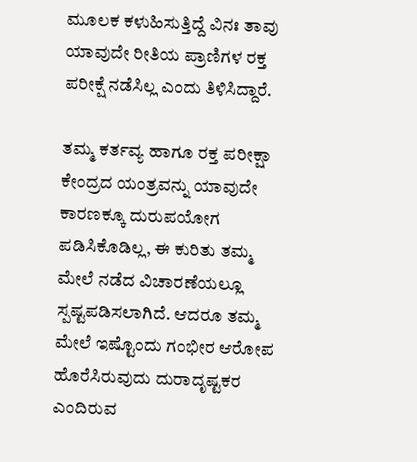ಮೂಲಕ ಕಳುಹಿಸುತ್ತಿದ್ದೆ ವಿನಃ ತಾವು ಯಾವುದೇ ರೀತಿಯ ಪ್ರಾಣಿಗಳ ರಕ್ತ ಪರೀಕ್ಷೆ ನಡೆಸಿಲ್ಲ ಎಂದು ತಿಳಿಸಿದ್ದಾರೆ.

ತಮ್ಮ ಕರ್ತವ್ಯ ಹಾಗೂ ರಕ್ತ ಪರೀಕ್ಷಾ ಕೇಂದ್ರದ ಯಂತ್ರವನ್ನು ಯಾವುದೇ ಕಾರಣಕ್ಕೂ ದುರುಪಯೋಗ ಪಡಿಸಿಕೊಡಿಲ್ಲ, ಈ ಕುರಿತು ತಮ್ಮ ಮೇಲೆ ನಡೆದ ವಿಚಾರಣೆಯಲ್ಲೂ ಸ್ಪಷ್ಟಪಡಿಸಲಾಗಿದೆ. ಆದರೂ ತಮ್ಮ ಮೇಲೆ ಇಷ್ಟೊಂದು ಗಂಭೀರ ಆರೋಪ ಹೊರೆಸಿರುವುದು ದುರಾದೃಷ್ಟಕರ ಎಂದಿರುವ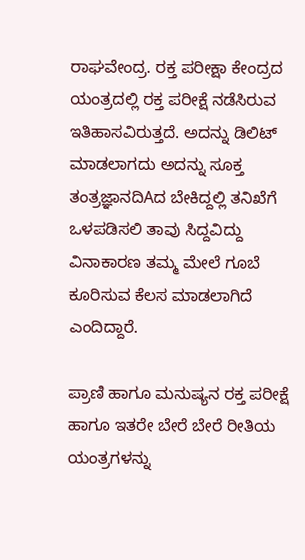ರಾಘವೇಂದ್ರ. ರಕ್ತ ಪರೀಕ್ಷಾ ಕೇಂದ್ರದ ಯಂತ್ರದಲ್ಲಿ ರಕ್ತ ಪರೀಕ್ಷೆ ನಡೆಸಿರುವ ಇತಿಹಾಸವಿರುತ್ತದೆ. ಅದನ್ನು ಡಿಲಿಟ್ ಮಾಡಲಾಗದು ಅದನ್ನು ಸೂಕ್ತ ತಂತ್ರಜ್ಞಾನದಿAದ ಬೇಕಿದ್ದಲ್ಲಿ ತನಿಖೆಗೆ ಒಳಪಡಿಸಲಿ ತಾವು ಸಿದ್ದವಿದ್ದು ವಿನಾಕಾರಣ ತಮ್ಮ ಮೇಲೆ ಗೂಬೆ ಕೂರಿಸುವ ಕೆಲಸ ಮಾಡಲಾಗಿದೆ ಎಂದಿದ್ದಾರೆ.

ಪ್ರಾಣಿ ಹಾಗೂ ಮನುಷ್ಯನ ರಕ್ತ ಪರೀಕ್ಷೆ ಹಾಗೂ ಇತರೇ ಬೇರೆ ಬೇರೆ ರೀತಿಯ ಯಂತ್ರಗಳನ್ನು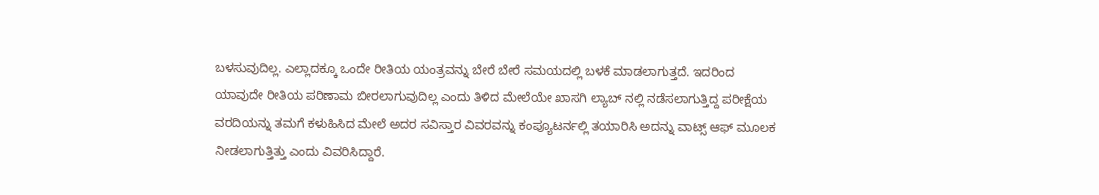ಬಳಸುವುದಿಲ್ಲ. ಎಲ್ಲಾದಕ್ಕೂ ಒಂದೇ ರೀತಿಯ ಯಂತ್ರವನ್ನು ಬೇರೆ ಬೇರೆ ಸಮಯದಲ್ಲಿ ಬಳಕೆ ಮಾಡಲಾಗುತ್ತದೆ. ಇದರಿಂದ ಯಾವುದೇ ರೀತಿಯ ಪರಿಣಾಮ ಬೀರಲಾಗುವುದಿಲ್ಲ ಎಂದು ತಿಳಿದ ಮೇಲೆಯೇ ಖಾಸಗಿ ಲ್ಯಾಬ್ ನಲ್ಲಿ ನಡೆಸಲಾಗುತ್ತಿದ್ದ ಪರೀಕ್ಷೆಯ ವರದಿಯನ್ನು ತಮಗೆ ಕಳುಹಿಸಿದ ಮೇಲೆ ಅದರ ಸವಿಸ್ತಾರ ವಿವರವನ್ನು ಕಂಪ್ಯೂಟರ್ನಲ್ಲಿ ತಯಾರಿಸಿ ಅದನ್ನು ವಾಟ್ಸ್ ಆಫ್ ಮೂಲಕ ನೀಡಲಾಗುತ್ತಿತ್ತು ಎಂದು ವಿವರಿಸಿದ್ದಾರೆ.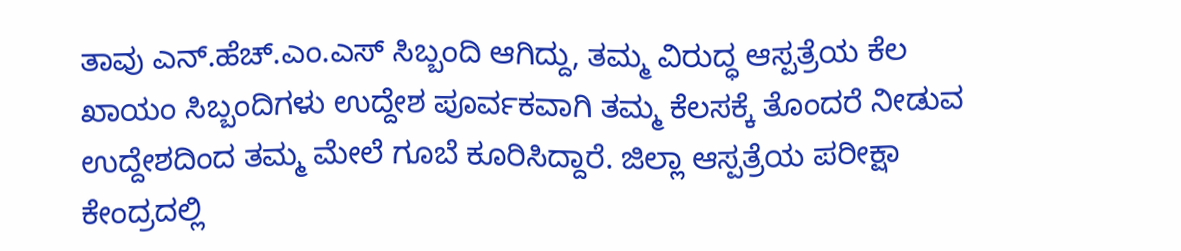ತಾವು ಎನ್.ಹೆಚ್.ಎಂ.ಎಸ್ ಸಿಬ್ಬಂದಿ ಆಗಿದ್ದು, ತಮ್ಮ ವಿರುದ್ಧ ಆಸ್ಪತ್ರೆಯ ಕೆಲ ಖಾಯಂ ಸಿಬ್ಬಂದಿಗಳು ಉದ್ದೇಶ ಪೂರ್ವಕವಾಗಿ ತಮ್ಮ ಕೆಲಸಕ್ಕೆ ತೊಂದರೆ ನೀಡುವ ಉದ್ದೇಶದಿಂದ ತಮ್ಮ ಮೇಲೆ ಗೂಬೆ ಕೂರಿಸಿದ್ದಾರೆ. ಜಿಲ್ಲಾ ಆಸ್ಪತ್ರೆಯ ಪರೀಕ್ಷಾ ಕೇಂದ್ರದಲ್ಲಿ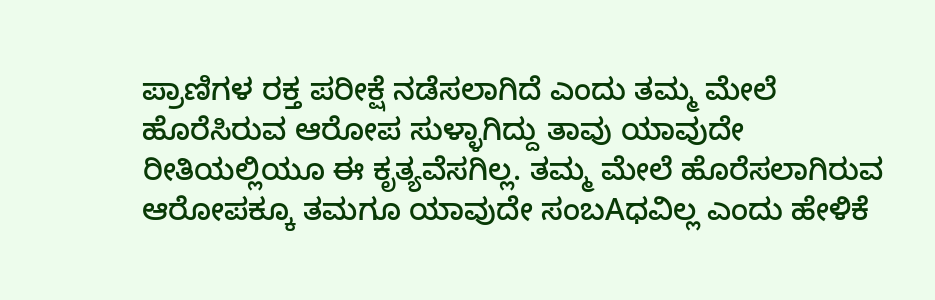ಪ್ರಾಣಿಗಳ ರಕ್ತ ಪರೀಕ್ಷೆ ನಡೆಸಲಾಗಿದೆ ಎಂದು ತಮ್ಮ ಮೇಲೆ ಹೊರೆಸಿರುವ ಆರೋಪ ಸುಳ್ಳಾಗಿದ್ದು ತಾವು ಯಾವುದೇ ರೀತಿಯಲ್ಲಿಯೂ ಈ ಕೃತ್ಯವೆಸಗಿಲ್ಲ. ತಮ್ಮ ಮೇಲೆ ಹೊರೆಸಲಾಗಿರುವ ಆರೋಪಕ್ಕೂ ತಮಗೂ ಯಾವುದೇ ಸಂಬAಧವಿಲ್ಲ ಎಂದು ಹೇಳಿಕೆ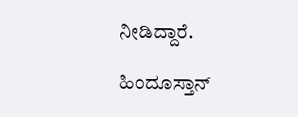ನೀಡಿದ್ದಾರೆ.

ಹಿಂದೂಸ್ತಾನ್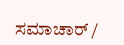ಸಮಾಚಾರ್ /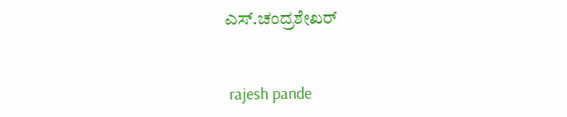ಎಸ್.ಚಂದ್ರಶೇಖರ್


 rajesh pande